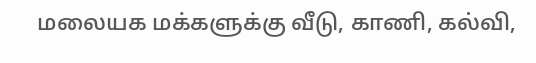மலையக மக்களுக்கு வீடு, காணி, கல்வி,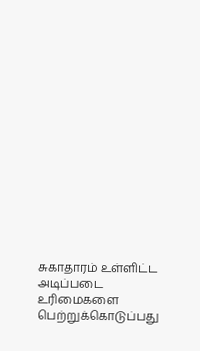சுகாதாரம் உள்ளிட்ட அடிப்படை உரிமைகளை பெற்றுக்கொடுப்பது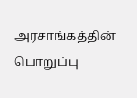அரசாங்கத்தின் பொறுப்பு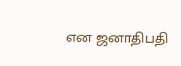என ஜனாதிபதி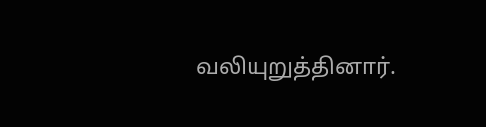வலியுறுத்தினார்.